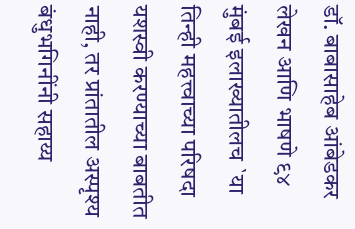डॉ. बाबासाहेब आंबेडकर लेखन आणि भाषणे ९४
मुंबई इलाख्यातीलच `या तिन्ही महत्त्वाच्या परिषदा यशस्वी करण्याच्या बाबतीत
नाही, तर प्रांतातील अस्पृश्य बंधुभगिनींनी सहाय्य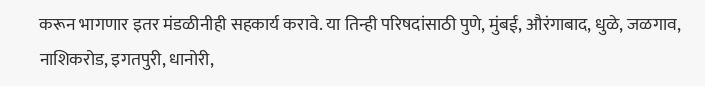करून भागणार इतर मंडळीनीही सहकार्य करावे. या तिन्ही परिषदांसाठी पुणे, मुंबई, औरंगाबाद, धुळे, जळगाव, नाशिकरोड, इगतपुरी, धानोरी,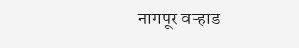नागपूर वऱ्हाड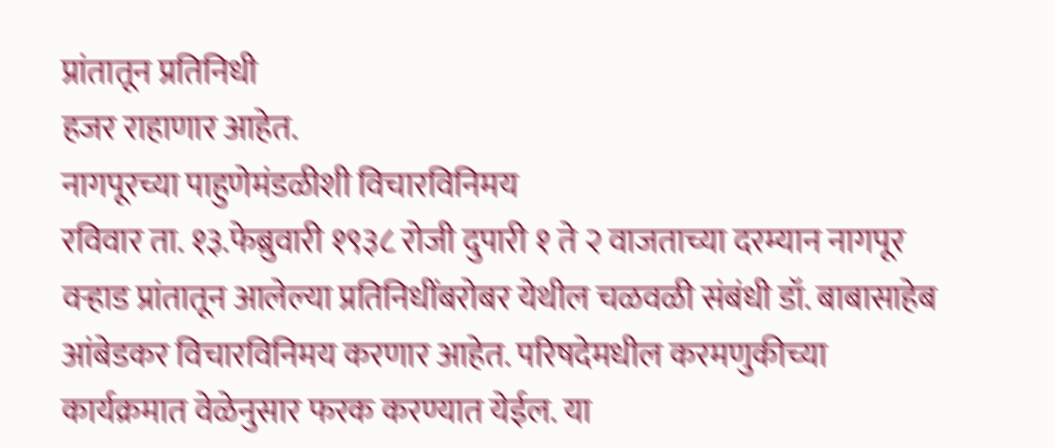प्रांतातून प्रतिनिधी
हजर राहाणार आहेत.
नागपूरच्या पाहुणेमंडळीशी विचारविनिमय
रविवार ता. १३.फेब्रुवारी १९३८ रोजी दुपारी १ ते २ वाजताच्या दरम्यान नागपूर वऱ्हाड प्रांतातून आलेल्या प्रतिनिधींबरोबर येथील चळवळी संबंधी डॉ. बाबासाहेब आंबेडकर विचारविनिमय करणार आहेत. परिषदेमधील करमणुकीच्या कार्यक्रमात वेळेनुसार फरक करण्यात येईल. या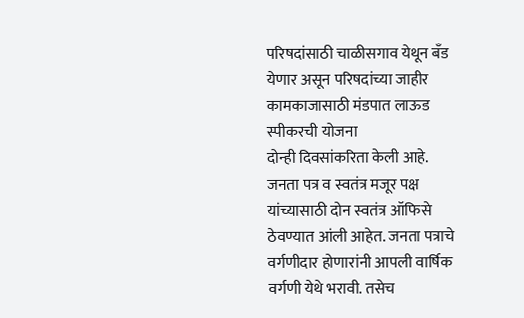परिषदांसाठी चाळीसगाव येथून बँड येणार असून परिषदांच्या जाहीर कामकाजासाठी मंडपात लाऊड स्पीकरची योजना
दोन्ही दिवसांकरिता केली आहे.
जनता पत्र व स्वतंत्र मजूर पक्ष यांच्यासाठी दोन स्वतंत्र ऑफिसे ठेवण्यात आंली आहेत. जनता पत्राचे वर्गणीदार होणारांनी आपली वार्षिक वर्गणी येथे भरावी. तसेच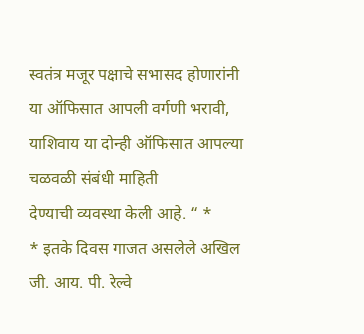स्वतंत्र मजूर पक्षाचे सभासद होणारांनी या ऑफिसात आपली वर्गणी भरावी, याशिवाय या दोन्ही ऑफिसात आपल्या चळवळी संबंधी माहिती
देण्याची व्यवस्था केली आहे. “ *
* इतके दिवस गाजत असलेले अखिल जी. आय. पी. रेल्वे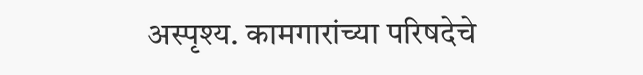अस्पृश्य. कामगारांच्या परिषदेचे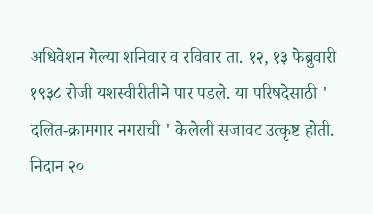अधिवेशन गेल्या शनिवार व रविवार ता. १२, १३ फेब्रुवारी
१९३८ रोजी यशस्वीरीतीने पार पडले. या परिषदेसाठी ' दलित-क्रामगार नगराची ' केलेली सजावट उत्कृष्ट होती. निदान २०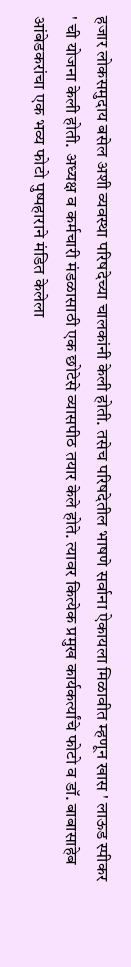हजार लोकसमुदाय बसेल अशी व्यवस्था परिषदेच्या चालकांनी केली होती. तसेच परिषदेतील भाषणे सर्वाना ऐकायला मिळावीत म्हणून खास ' लाऊड स्पीकर ' ची योजना केली होती. अध्यक्ष व कर्मचारी मंडळासाठी एक छोटेसे व्यासपीठ तयार केले होते. त्यावर कित्येक प्रमुख कार्यकर्त्यांचे फोटो व डॉ. बाबासाहेब आंबेडकरांचा एक भव्य फोटो पुष्पहाराने मंडित केलेला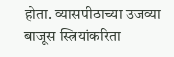होता. व्यासपीठाच्या उजव्या बाजूस स्त्रियांकरिता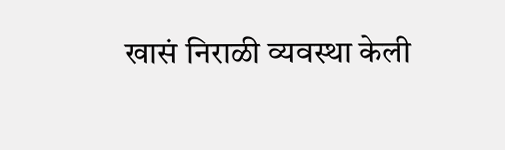खासं निराळी व्यवस्था केली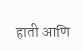हाती आणि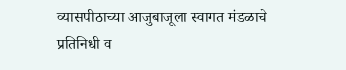व्यासपीठाच्या आजुबाजूला स्वागत मंडळाचे प्रतिनिधी व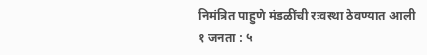निमंत्रित पाहुणे मंडळींची रःवस्था ठेवण्यात आली
१ जनता : ५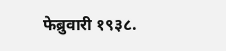फेब्रुवारी १९३८.